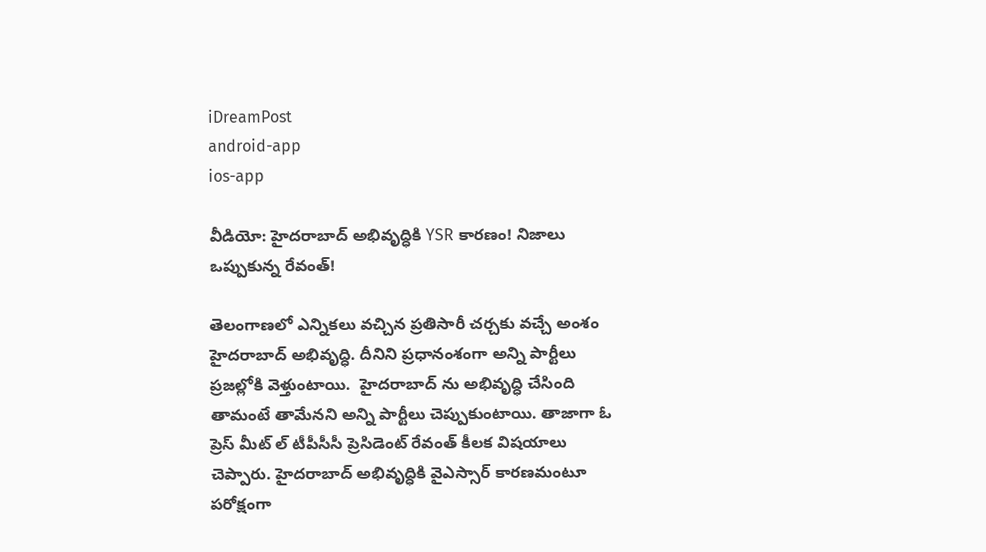iDreamPost
android-app
ios-app

వీడియో: హైదరాబాద్ అభివృద్ధికి YSR కారణం! నిజాలు ఒప్పుకున్న రేవంత్!

తెలంగాణలో ఎన్నికలు వచ్చిన ప్రతిసారీ చర్చకు వచ్చే అంశం హైదరాబాద్ అభివృద్ధి. దీనిని ప్రధానంశంగా అన్ని పార్టీలు ప్రజల్లోకి వెళ్తుంటాయి.  హైదరాబాద్ ను అభివృద్ధి చేసింది తామంటే తామేనని అన్ని పార్టీలు చెప్పుకుంటాయి. తాజాగా ఓ ప్రెస్ మీట్ ల్ టీపీసీసీ ప్రెసిడెంట్ రేవంత్ కీలక విషయాలు చెప్పారు. హైదరాబాద్ అభివృద్ధికి వైఎస్సార్ కారణమంటూ పరోక్షంగా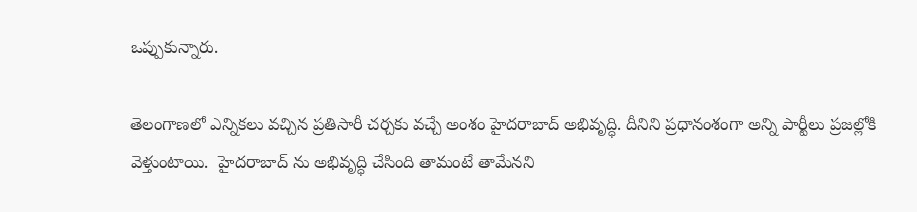ఒప్పుకున్నారు.

తెలంగాణలో ఎన్నికలు వచ్చిన ప్రతిసారీ చర్చకు వచ్చే అంశం హైదరాబాద్ అభివృద్ధి. దీనిని ప్రధానంశంగా అన్ని పార్టీలు ప్రజల్లోకి వెళ్తుంటాయి.  హైదరాబాద్ ను అభివృద్ధి చేసింది తామంటే తామేనని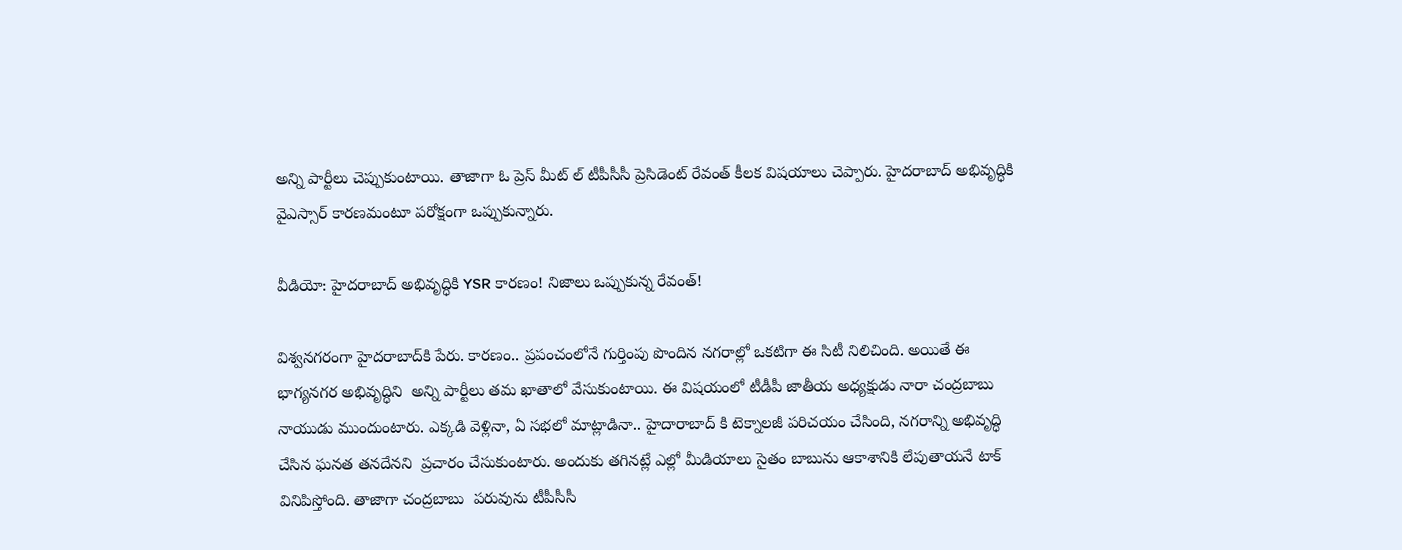అన్ని పార్టీలు చెప్పుకుంటాయి. తాజాగా ఓ ప్రెస్ మీట్ ల్ టీపీసీసీ ప్రెసిడెంట్ రేవంత్ కీలక విషయాలు చెప్పారు. హైదరాబాద్ అభివృద్ధికి వైఎస్సార్ కారణమంటూ పరోక్షంగా ఒప్పుకున్నారు.

వీడియో: హైదరాబాద్ అభివృద్ధికి YSR కారణం! నిజాలు ఒప్పుకున్న రేవంత్!

విశ్వనగరంగా హైదరాబాద్‌కి పేరు. కారణం.. ప్రపంచంలోనే గుర్తింపు పొందిన నగరాల్లో ఒకటిగా ఈ సిటీ నిలిచింది. అయితే ఈ భాగ్యనగర అభివృద్ధిని  అన్ని పార్టీలు తమ ఖాతాలో వేసుకుంటాయి. ఈ విషయంలో టీడీపీ జాతీయ అధ్యక్షుడు నారా చంద్రబాబు నాయుడు ముందుంటారు. ఎక్కడి వెళ్లినా, ఏ సభలో మాట్లాడినా.. హైదారాబాద్ కి టెక్నాలజీ పరిచయం చేసింది, నగరాన్ని అభివృద్ధి చేసిన ఘనత తనదేనని  ప్రచారం చేసుకుంటారు. అందుకు తగినట్లే ఎల్లో మీడియాలు సైతం బాబును ఆకాశానికి లేపుతాయనే టాక్ వినిపిస్తోంది. తాజాగా చంద్రబాబు  పరువును టీపీసీసీ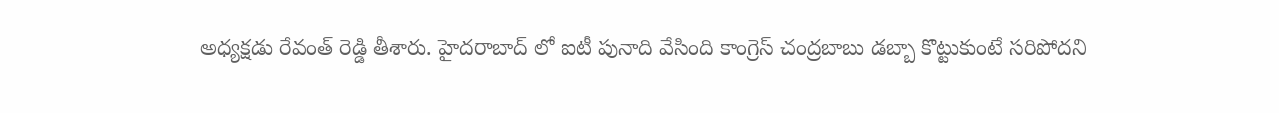అధ్యక్షడు రేవంత్ రెడ్డి తీశారు. హైదరాబాద్ లో ఐటీ పునాది వేసింది కాంగ్రెస్ చంద్రబాబు డబ్బా కొట్టుకుంటే సరిపోదని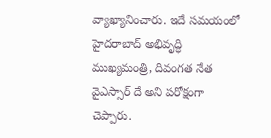వ్యాఖ్యానించారు. ఇదే సమయంలో హైదరాబాద్ అభివృద్ధి ముఖ్యమంత్రి, దివంగత నేత వైఎస్సార్ దే అని పరోక్షంగా చెప్పారు.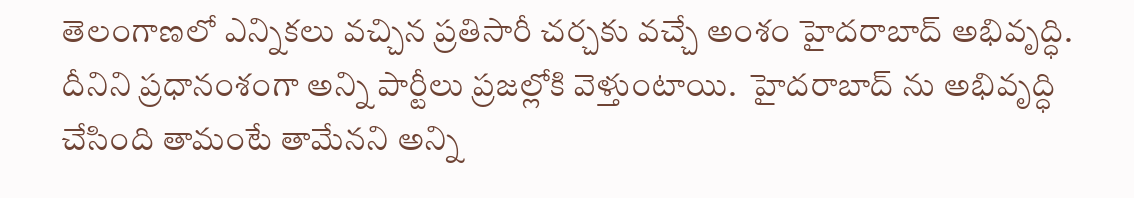తెలంగాణలో ఎన్నికలు వచ్చిన ప్రతిసారీ చర్చకు వచ్చే అంశం హైదరాబాద్ అభివృద్ధి. దీనిని ప్రధానంశంగా అన్ని పార్టీలు ప్రజల్లోకి వెళ్తుంటాయి.  హైదరాబాద్ ను అభివృద్ధి చేసింది తామంటే తామేనని అన్ని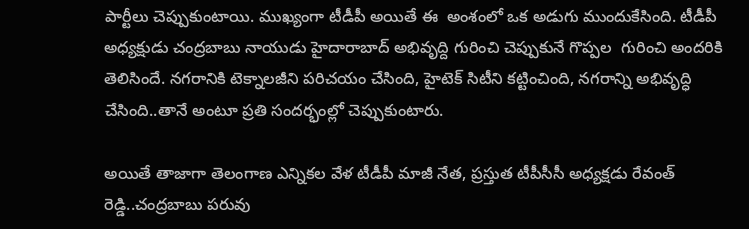పార్టీలు చెప్పుకుంటాయి. ముఖ్యంగా టీడీపీ అయితే ఈ  అంశంలో ఒక అడుగు ముందుకేసింది. టీడీపీ అధ్యక్షుడు చంద్రబాబు నాయుడు హైదారాబాద్ అభివృద్ది గురించి చెప్పుకునే గొప్పల  గురించి అందరికి తెలిసిందే. నగరానికి టెక్నాలజీని పరిచయం చేసింది, హైటెక్ సిటీని కట్టించింది, నగరాన్ని అభివృద్ధి చేసింది..తానే అంటూ ప్రతి సందర్భంల్లో చెప్పుకుంటారు.

అయితే తాజాగా తెలంగాణ ఎన్నికల వేళ టీడీపీ మాజీ నేత, ప్రస్తుత టీపీసీసీ అధ్యక్షడు రేవంత్ రెడ్డి..చంద్రబాబు పరువు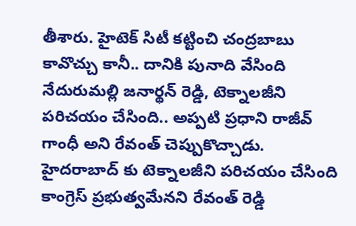తీశారు. హైటెక్ సిటీ కట్టించి చంద్రబాబు కావొచ్చు కానీ.. దానికి పునాది వేసింది నేదురుమల్లి జనార్థన్ రెడ్డి, టెక్నాలజీని పరిచయం చేసింది.. అప్పటి ప్రధాని రాజీవ్ గాంధీ అని రేవంత్ చెప్పుకొచ్చాడు. హైదరాబాద్ కు టెక్నాలజీని పరిచయం చేసింది కాంగ్రెస్ ప్రభుత్వమేనని రేవంత్ రెడ్డి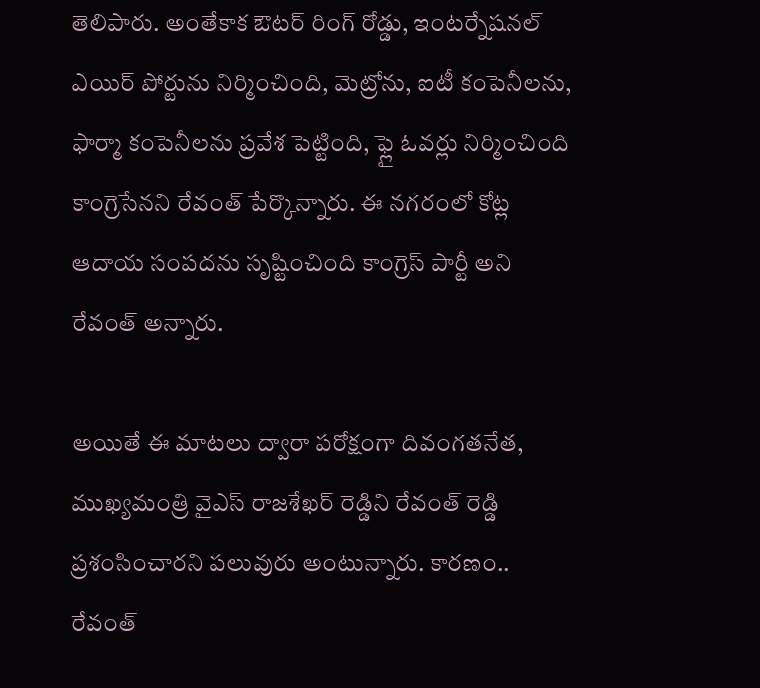తెలిపారు. అంతేకాక ఔటర్ రింగ్ రోడ్డు, ఇంటర్నేషనల్ ఎయిర్ పోర్టును నిర్మించింది, మెట్రోను, ఐటీ కంపెనీలను,  ఫార్మా కంపెనీలను ప్రవేశ పెట్టింది, ఫ్లై ఓవర్లు నిర్మించింది కాంగ్రెసేనని రేవంత్ పేర్కొన్నారు. ఈ నగరంలో కోట్ల ఆదాయ సంపదను సృష్టించింది కాంగ్రెస్ పార్టీ అని రేవంత్ అన్నారు.

అయితే ఈ మాటలు ద్వారా పరోక్షంగా దివంగతనేత, ముఖ్యమంత్రి వైఎస్ రాజశేఖర్ రెడ్డిని రేవంత్ రెడ్డి ప్రశంసించారని పలువురు అంటున్నారు. కారణం.. రేవంత్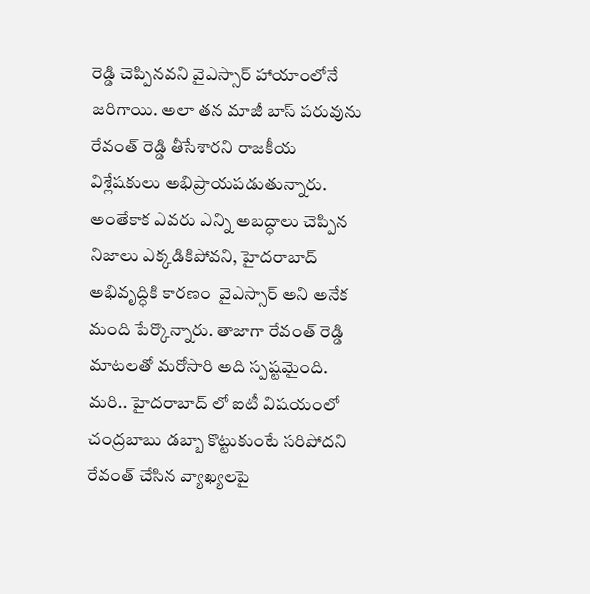రెడ్డి చెప్పినవని వైఎస్సార్ హాయాంలోనే జరిగాయి. అలా తన మాజీ బాస్ పరువును రేవంత్ రెడ్డి తీసేశారని రాజకీయ విశ్లేషకులు అభిప్రాయపడుతున్నారు.  అంతేకాక ఎవరు ఎన్ని అబద్ధాలు చెప్పిన నిజాలు ఎక్కడికిపోవని, హైదరాబాద్ అభివృద్ధికి కారణం  వైఎస్సార్ అని అనేక మంది పేర్కొన్నారు. తాజాగా రేవంత్ రెడ్డి మాటలతో మరోసారి అది స్పష్టమైంది. మరి.. హైదరాబాద్ లో ఐటీ విషయంలో చంద్రబాబు డబ్బా కొట్టుకుంటే సరిపోదని రేవంత్ చేసిన వ్యాఖ్యలపై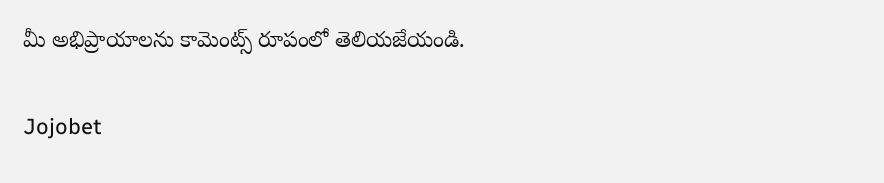మీ అభిప్రాయాలను కామెంట్స్ రూపంలో తెలియజేయండి.

Jojobet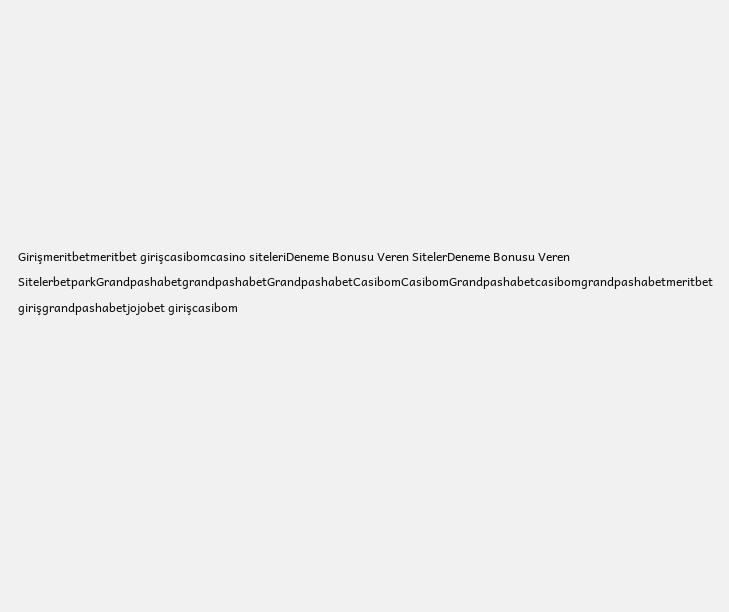Girişmeritbetmeritbet girişcasibomcasino siteleriDeneme Bonusu Veren SitelerDeneme Bonusu Veren SitelerbetparkGrandpashabetgrandpashabetGrandpashabetCasibomCasibomGrandpashabetcasibomgrandpashabetmeritbet girişgrandpashabetjojobet girişcasibom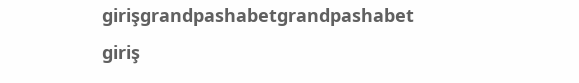girişgrandpashabetgrandpashabet giriş